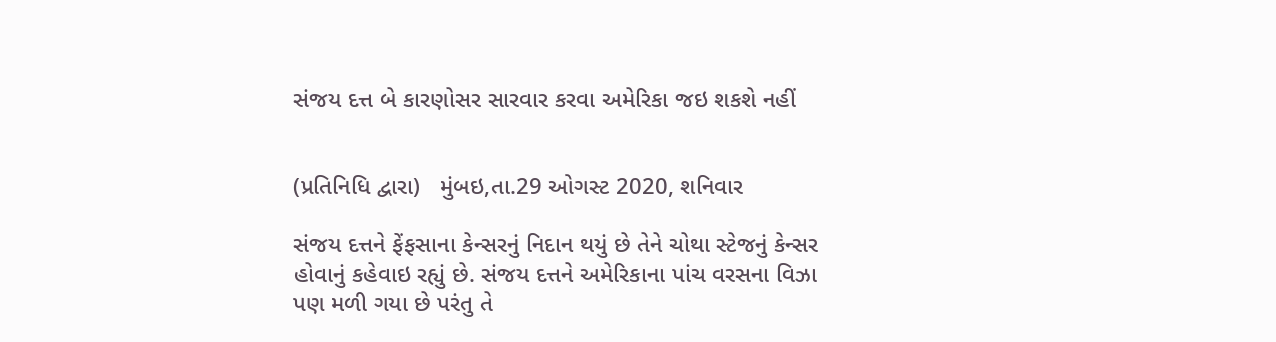સંજય દત્ત બે કારણોસર સારવાર કરવા અમેરિકા જઇ શકશે નહીં


(પ્રતિનિધિ દ્વારા)   મુંબઇ,તા.29 ઓગસ્ટ 2020, શનિવાર

સંજય દત્તને ફેંફસાના કેન્સરનું નિદાન થયું છે તેને ચોથા સ્ટેજનું કેન્સર હોવાનું કહેવાઇ રહ્યું છે. સંજય દત્તને અમેરિકાના પાંચ વરસના વિઝા પણ મળી ગયા છે પરંતુ તે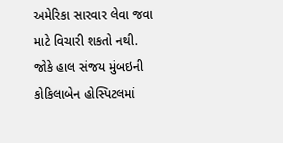અમેરિકા સારવાર લેવા જવા માટે વિચારી શકતો નથી. જોકે હાલ સંજય મુંબઇની કોકિલાબેન હોસ્પિટલમાં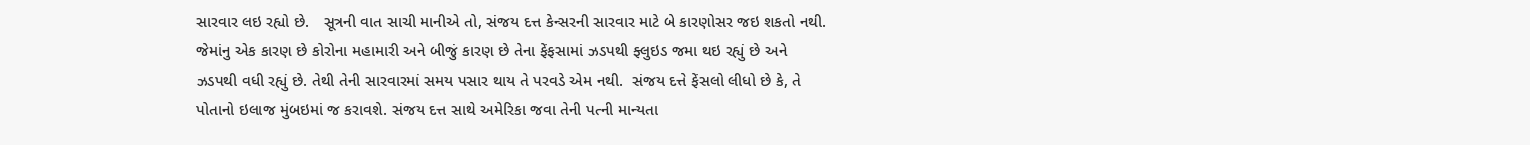સારવાર લઇ રહ્યો છે.   સૂત્રની વાત સાચી માનીએ તો, સંજય દત્ત કેન્સરની સારવાર માટે બે કારણોસર જઇ શકતો નથી. જેમાંનુ એક કારણ છે કોરોના મહામારી અને બીજું કારણ છે તેના ફેંફસામાં ઝડપથી ફ્લુઇડ જમા થઇ રહ્યું છે અને ઝડપથી વધી રહ્યું છે. તેથી તેની સારવારમાં સમય પસાર થાય તે પરવડે એમ નથી.  સંજય દત્તે ફેંસલો લીધો છે કે, તે પોતાનો ઇલાજ મુંબઇમાં જ કરાવશે. સંજય દત્ત સાથે અમેરિકા જવા તેની પત્ની માન્યતા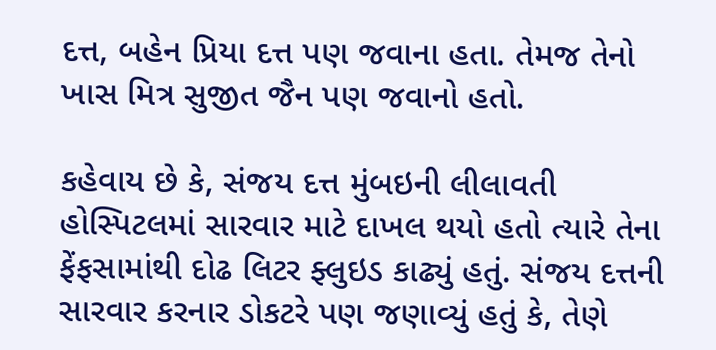દત્ત, બહેન પ્રિયા દત્ત પણ જવાના હતા. તેમજ તેનો ખાસ મિત્ર સુજીત જૈન પણ જવાનો હતો.

કહેવાય છે કે, સંજય દત્ત મુંબઇની લીલાવતી હોસ્પિટલમાં સારવાર માટે દાખલ થયો હતો ત્યારે તેના ફેંફસામાંથી દોઢ લિટર ફ્લુઇડ કાઢ્યું હતું. સંજય દત્તની સારવાર કરનાર ડોકટરે પણ જણાવ્યું હતું કે, તેણે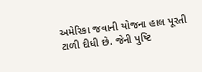અમેરિકા જવાની યોજના હાલ પૂરતી ટાળી દીધી છે. જેની પુષ્ટિ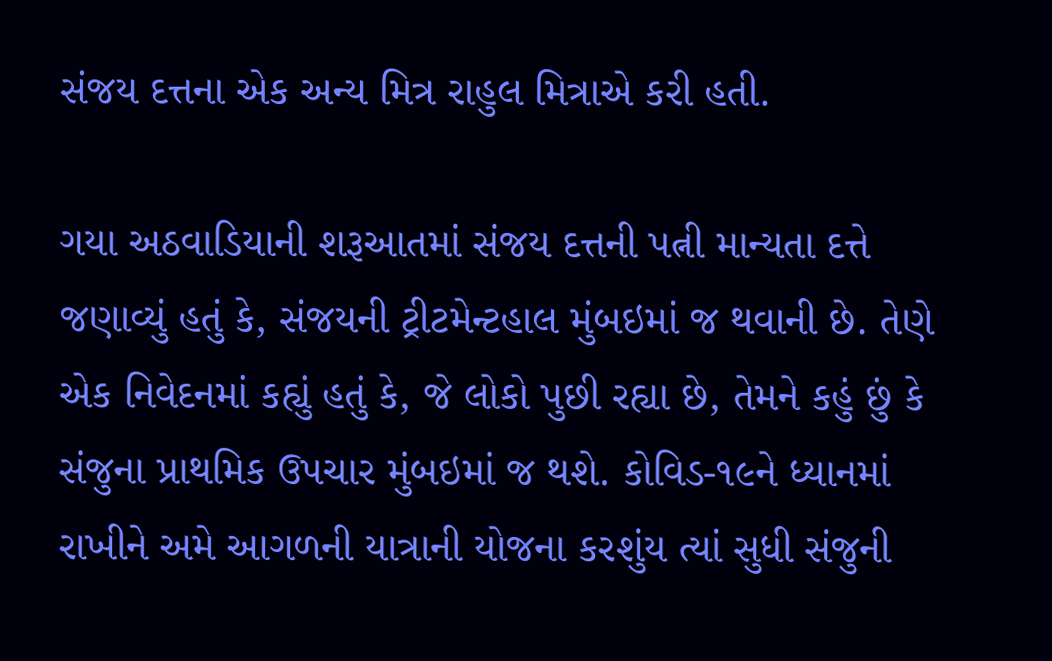સંજય દત્તના એક અન્ય મિત્ર રાહુલ મિત્રાએ કરી હતી.

ગયા અઠવાડિયાની શરૂઆતમાં સંજય દત્તની પત્ની માન્યતા દત્તે જણાવ્યું હતું કે, સંજયની ટ્રીટમેન્ટહાલ મુંબઇમાં જ થવાની છે. તેણે એક નિવેદનમાં કહ્યું હતું કે, જે લોકો પુછી રહ્યા છે, તેમને કહું છું કે સંજુના પ્રાથમિક ઉપચાર મુંબઇમાં જ થશે. કોવિડ-૧૯ને ધ્યાનમાં રાખીને અમે આગળની યાત્રાની યોજના કરશુંય ત્યાં સુધી સંજુની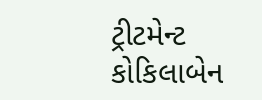ટ્રીટમેન્ટ કોકિલાબેન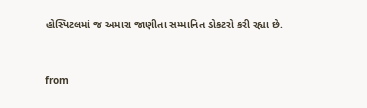હોસ્પિટલમાં જ અમારા જાણીતા સમ્માનિત ડોકટરો કરી રહ્યા છે.



from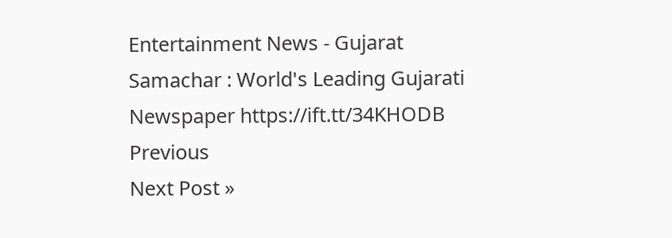Entertainment News - Gujarat Samachar : World's Leading Gujarati Newspaper https://ift.tt/34KHODB
Previous
Next Post »